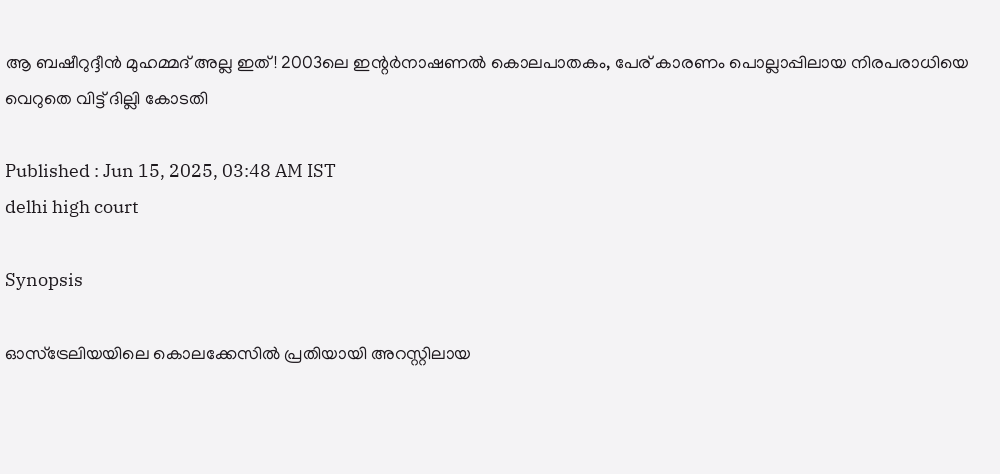ആ ബഷീറുദ്ദീൻ മുഹമ്മദ് അല്ല ഇത്! 2003ലെ ഇന്റർനാഷണൽ കൊലപാതകം, പേര് കാരണം പൊല്ലാപ്പിലായ നിരപരാധിയെ വെറുതെ വിട്ട് ദില്ലി കോടതി

Published : Jun 15, 2025, 03:48 AM IST
delhi high court

Synopsis

ഓസ്‌ട്രേലിയയിലെ കൊലക്കേസിൽ പ്രതിയായി അറസ്റ്റിലായ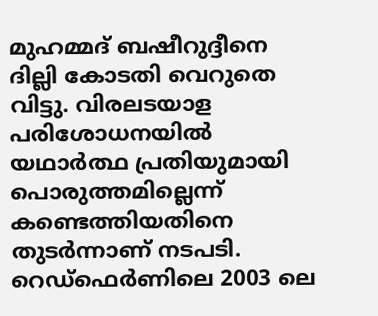മുഹമ്മദ് ബഷീറുദ്ദീനെ ദില്ലി കോടതി വെറുതെ വിട്ടു. വിരലടയാള പരിശോധനയിൽ യഥാർത്ഥ പ്രതിയുമായി പൊരുത്തമില്ലെന്ന് കണ്ടെത്തിയതിനെ തുടർന്നാണ് നടപടി. റെഡ്‌ഫെർണിലെ 2003 ലെ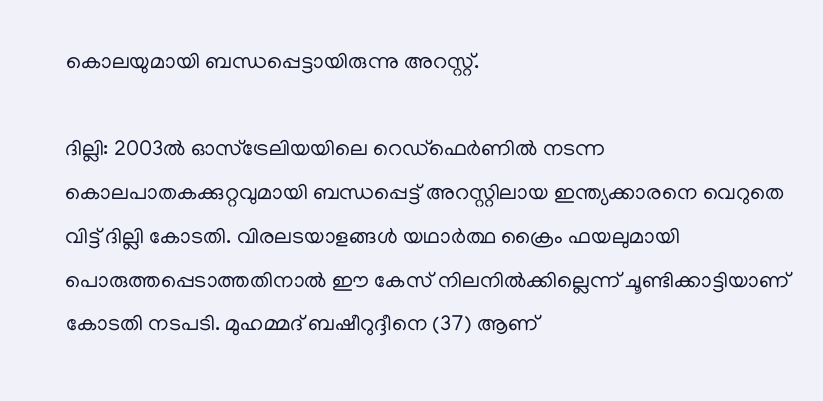കൊലയുമായി ബന്ധപ്പെട്ടായിരുന്നു അറസ്റ്റ്.

ദില്ലി: 2003ൽ ഓസ്‌ട്രേലിയയിലെ റെഡ്‌ഫെർണിൽ നടന്ന കൊലപാതകക്കുറ്റവുമായി ബന്ധപ്പെട്ട് അറസ്റ്റിലായ ഇന്ത്യക്കാരനെ വെറുതെ വിട്ട് ദില്ലി കോടതി. വിരലടയാളങ്ങൾ യഥാർത്ഥ ക്രൈം ഫയലുമായി പൊരുത്തപ്പെടാത്തതിനാൽ ഈ കേസ് നിലനിൽക്കില്ലെന്ന് ചൂണ്ടിക്കാട്ടിയാണ് കോടതി നടപടി. മുഹമ്മദ് ബഷീറുദ്ദീനെ (37) ആണ്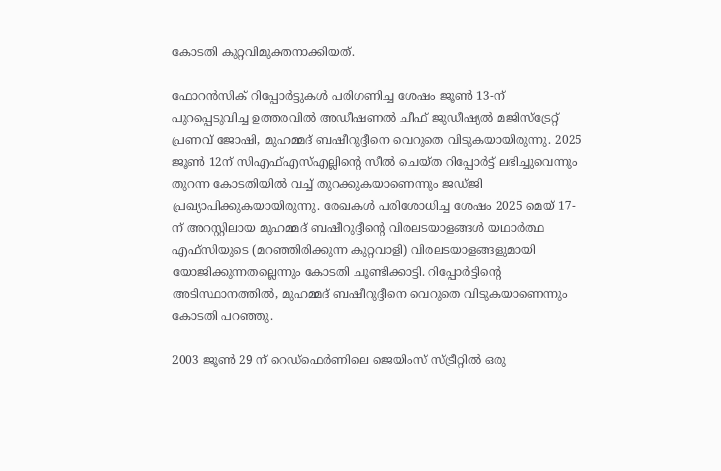കോടതി കുറ്റവിമുക്തനാക്കിയത്.

ഫോറൻസിക് റിപ്പോർട്ടുകൾ പരിഗണിച്ച ശേഷം ജൂൺ 13-ന് പുറപ്പെടുവിച്ച ഉത്തരവിൽ അഡീഷണൽ ചീഫ് ജുഡീഷ്യൽ മജിസ്‌ട്രേറ്റ് പ്രണവ് ജോഷി, മുഹമ്മദ് ബഷീറുദ്ദീനെ വെറുതെ വിടുകയായിരുന്നു. 2025 ജൂൺ 12ന് സിഎഫ്‌എസ്‌എല്ലിന്റെ സീൽ ചെയ്ത റിപ്പോർട്ട് ലഭിച്ചുവെന്നും തുറന്ന കോടതിയിൽ വച്ച് തുറക്കുകയാണെന്നും ജഡ്ജി പ്രഖ്യാപിക്കുകയായിരുന്നു. രേഖകൾ പരിശോധിച്ച ശേഷം 2025 മെയ് 17-ന് അറസ്റ്റിലായ മുഹമ്മദ് ബഷീറുദ്ദീന്റെ വിരലടയാളങ്ങൾ യഥാർത്ഥ എഫ്‌സിയുടെ (മറഞ്ഞിരിക്കുന്ന കുറ്റവാളി) വിരലടയാളങ്ങളുമായി യോജിക്കുന്നതല്ലെന്നും കോടതി ചൂണ്ടിക്കാട്ടി. റിപ്പോർട്ടിന്റെ അടിസ്ഥാനത്തിൽ, മുഹമ്മദ് ബഷീറുദ്ദീനെ വെറുതെ വിടുകയാണെന്നും കോടതി പറഞ്ഞു.

2003 ജൂൺ 29 ന് റെഡ്ഫെർണിലെ ജെയിംസ് സ്ട്രീറ്റിൽ ഒരു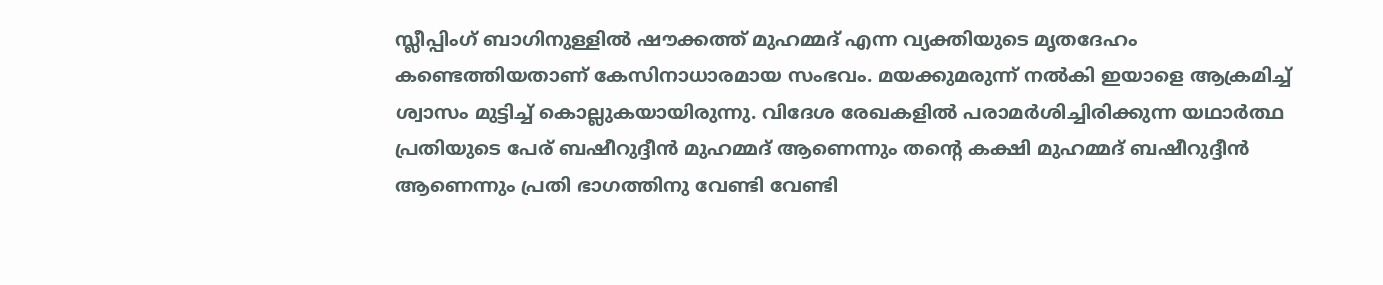സ്ലീപ്പിംഗ് ബാഗിനുള്ളിൽ ഷൗക്കത്ത് മുഹമ്മദ് എന്ന വ്യക്തിയുടെ മൃതദേഹം കണ്ടെത്തിയതാണ് കേസിനാധാരമായ സംഭവം. മയക്കുമരുന്ന് നൽകി ഇയാളെ ആക്രമിച്ച് ശ്വാസം മുട്ടിച്ച് കൊല്ലുകയായിരുന്നു. വിദേശ രേഖകളിൽ പരാമർശിച്ചിരിക്കുന്ന യഥാർത്ഥ പ്രതിയുടെ പേര് ബഷീറുദ്ദീൻ മുഹമ്മദ് ആണെന്നും തന്റെ കക്ഷി മുഹമ്മദ് ബഷീറുദ്ദീൻ ആണെന്നും പ്രതി ഭാഗത്തിനു വേണ്ടി വേണ്ടി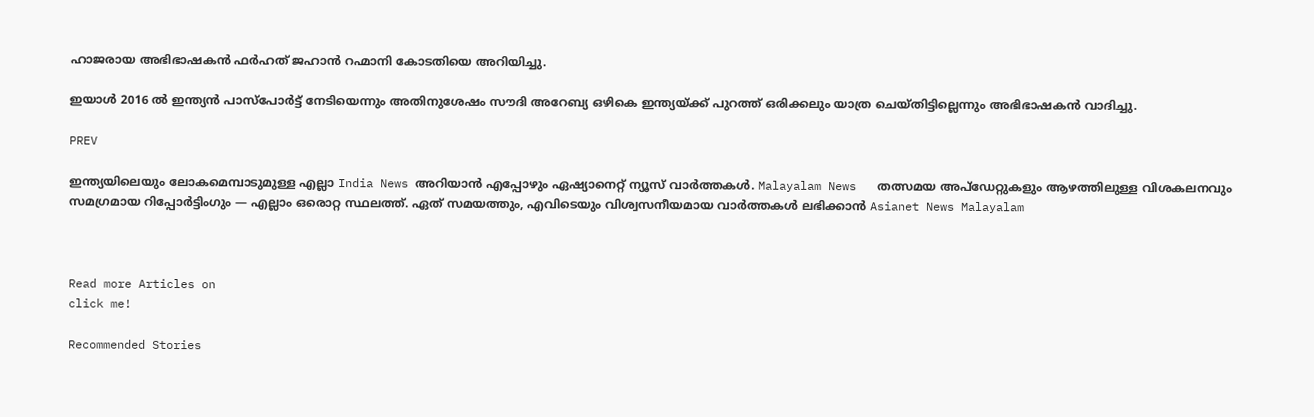ഹാജരായ അഭിഭാഷകൻ ഫർഹത് ജഹാൻ റഹ്മാനി കോടതിയെ അറിയിച്ചു.

ഇയാൾ 2016 ൽ ഇന്ത്യൻ പാസ്‌പോർട്ട് നേടിയെന്നും അതിനുശേഷം സൗദി അറേബ്യ ഒഴികെ ഇന്ത്യയ്ക്ക് പുറത്ത് ഒരിക്കലും യാത്ര ചെയ്തിട്ടില്ലെന്നും അഭിഭാഷകൻ വാദിച്ചു.

PREV

ഇന്ത്യയിലെയും ലോകമെമ്പാടുമുള്ള എല്ലാ India News അറിയാൻ എപ്പോഴും ഏഷ്യാനെറ്റ് ന്യൂസ് വാർത്തകൾ. Malayalam News   തത്സമയ അപ്‌ഡേറ്റുകളും ആഴത്തിലുള്ള വിശകലനവും സമഗ്രമായ റിപ്പോർട്ടിംഗും — എല്ലാം ഒരൊറ്റ സ്ഥലത്ത്. ഏത് സമയത്തും, എവിടെയും വിശ്വസനീയമായ വാർത്തകൾ ലഭിക്കാൻ Asianet News Malayalam



Read more Articles on
click me!

Recommended Stories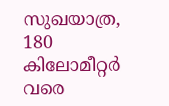സുഖയാത്ര, 180 കിലോമീറ്റർ വരെ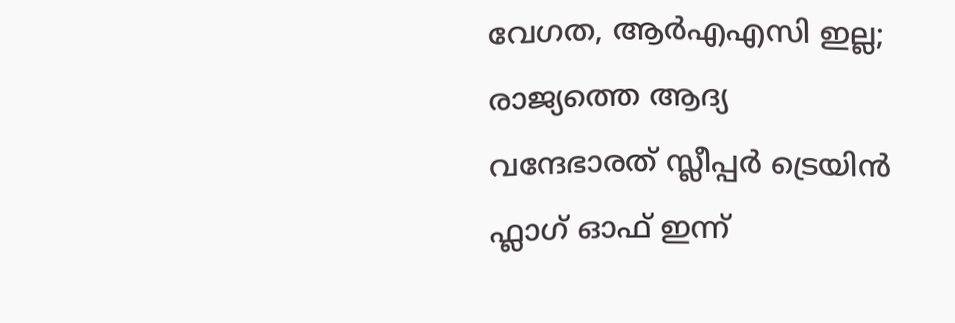വേഗത, ആർഎഎസി ഇല്ല; രാജ്യത്തെ ആദ്യ വന്ദേഭാരത് സ്ലീപ്പർ ട്രെയിൻ ഫ്ലാഗ് ഓഫ് ഇന്ന്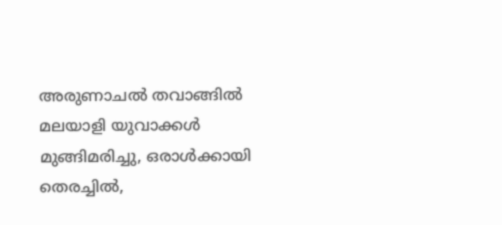അരുണാചൽ തവാങ്ങിൽ മലയാളി യുവാക്കള്‍ മുങ്ങിമരിച്ചു, ഒരാൾക്കായി തെരച്ചിൽ,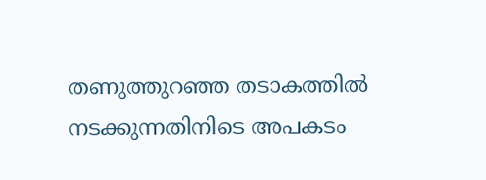തണുത്തുറഞ്ഞ തടാകത്തിൽ ന‌ടക്കുന്നതിനിടെ അപകടം